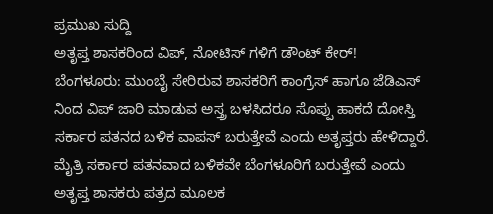ಪ್ರಮುಖ ಸುದ್ದಿ
ಅತೃಪ್ತ ಶಾಸಕರಿಂದ ವಿಪ್, ನೋಟಿಸ್ ಗಳಿಗೆ ಡೌಂಟ್ ಕೇರ್!
ಬೆಂಗಳೂರು: ಮುಂಬೈ ಸೇರಿರುವ ಶಾಸಕರಿಗೆ ಕಾಂಗ್ರೆಸ್ ಹಾಗೂ ಜೆಡಿಎಸ್ ನಿಂದ ವಿಪ್ ಜಾರಿ ಮಾಡುವ ಅಸ್ತ್ರ ಬಳಸಿದರೂ ಸೊಪ್ಪು ಹಾಕದೆ ದೋಸ್ತಿ ಸರ್ಕಾರ ಪತನದ ಬಳಿಕ ವಾಪಸ್ ಬರುತ್ತೇವೆ ಎಂದು ಅತೃಪ್ತರು ಹೇಳಿದ್ದಾರೆ. ಮೈತ್ರಿ ಸರ್ಕಾರ ಪತನವಾದ ಬಳಿಕವೇ ಬೆಂಗಳೂರಿಗೆ ಬರುತ್ತೇವೆ ಎಂದು ಅತೃಪ್ತ ಶಾಸಕರು ಪತ್ರದ ಮೂಲಕ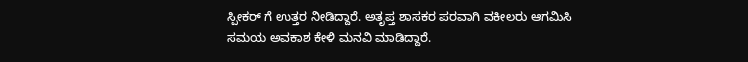ಸ್ಪೀಕರ್ ಗೆ ಉತ್ತರ ನೀಡಿದ್ದಾರೆ. ಅತೃಪ್ತ ಶಾಸಕರ ಪರವಾಗಿ ವಕೀಲರು ಆಗಮಿಸಿ ಸಮಯ ಅವಕಾಶ ಕೇಳಿ ಮನವಿ ಮಾಡಿದ್ದಾರೆ.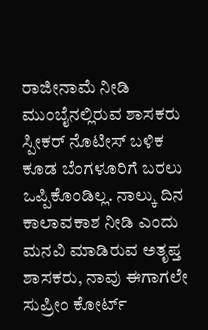ರಾಜೀನಾಮೆ ನೀಡಿ ಮುಂಬೈನಲ್ಲಿರುವ ಶಾಸಕರು ಸ್ಪೀಕರ್ ನೊಟೀಸ್ ಬಳಿಕ ಕೂಡ ಬೆಂಗಳೂರಿಗೆ ಬರಲು ಒಪ್ಪಿಕೊಂಡಿಲ್ಲ. ನಾಲ್ಕು ದಿನ ಕಾಲಾವಕಾಶ ನೀಡಿ ಎಂದು ಮನವಿ ಮಾಡಿರುವ ಅತೃಪ್ತ ಶಾಸಕರು, ನಾವು ಈಗಾಗಲೇ ಸುಪ್ರೀಂ ಕೋರ್ಟ್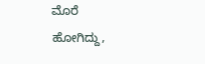ಮೊರೆ ಹೋಗಿದ್ದು,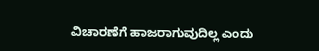ವಿಚಾರಣೆಗೆ ಹಾಜರಾಗುವುದಿಲ್ಲ ಎಂದು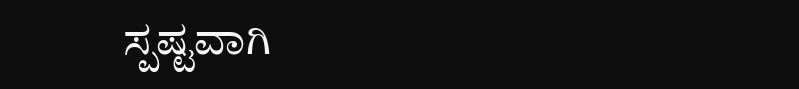ಸ್ಪಷ್ಟವಾಗಿ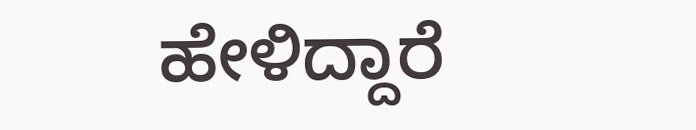ಹೇಳಿದ್ದಾರೆ